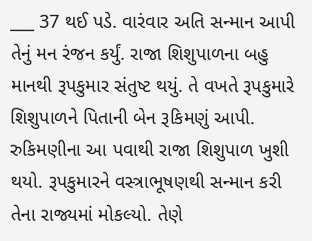___ 37 થઈ પડે. વારંવાર અતિ સન્માન આપી તેનું મન રંજન કર્યું. રાજા શિશુપાળના બહુ માનથી રૂપકુમાર સંતુષ્ટ થયું. તે વખતે રૂપકુમારે શિશુપાળને પિતાની બેન રૂકિમણું આપી. રુકિમણીના આ પવાથી રાજા શિશુપાળ ખુશી થયો. રૂપકુમારને વસ્ત્રાભૂષણથી સન્માન કરી તેના રાજ્યમાં મોકલ્યો. તેણે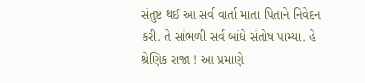સંતુષ્ટ થઈ આ સર્વ વાર્તા માતા પિતાને નિવેદન કરી. તે સાંભળી સર્વ બાંધે સંતોષ પામ્યા. હે શ્રેણિક રાજા ! આ પ્રમાણે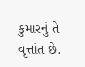કુમારનું તે વૃત્તાંત છે.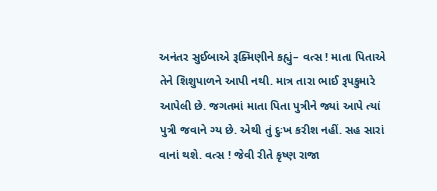અનંતર સુઈબાએ રૂક્મિણીને કહ્યું– વત્સ ! માતા પિતાએ તેને શિશુપાળને આપી નથી. માત્ર તારા ભાઈ રૂપકુમારે આપેલી છે. જગતમાં માતા પિતા પુત્રીને જ્યાં આપે ત્યાં પુત્રી જવાને ગ્ય છે. એથી તું દુઃખ કરીશ નહીં. સહ સારાં વાનાં થશે. વત્સ ! જેવી રીતે કૃષ્ણ રાજા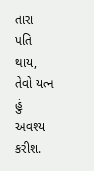તારા પતિ થાય, તેવો યત્ન હું અવશ્ય કરીશ.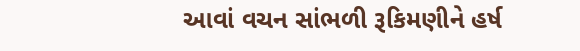આવાં વચન સાંભળી રૂકિમણીને હર્ષ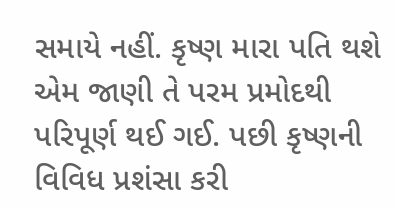સમાયે નહીં. કૃષ્ણ મારા પતિ થશે એમ જાણી તે પરમ પ્રમોદથી પરિપૂર્ણ થઈ ગઈ. પછી કૃષ્ણની વિવિધ પ્રશંસા કરી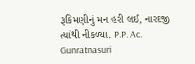રૂકિમણીનું મન હરી લઈ, નારદજી ત્યાંથી નીકળ્યા. P.P. Ac. Gunratnasuri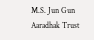M.S. Jun Gun Aaradhak Trust